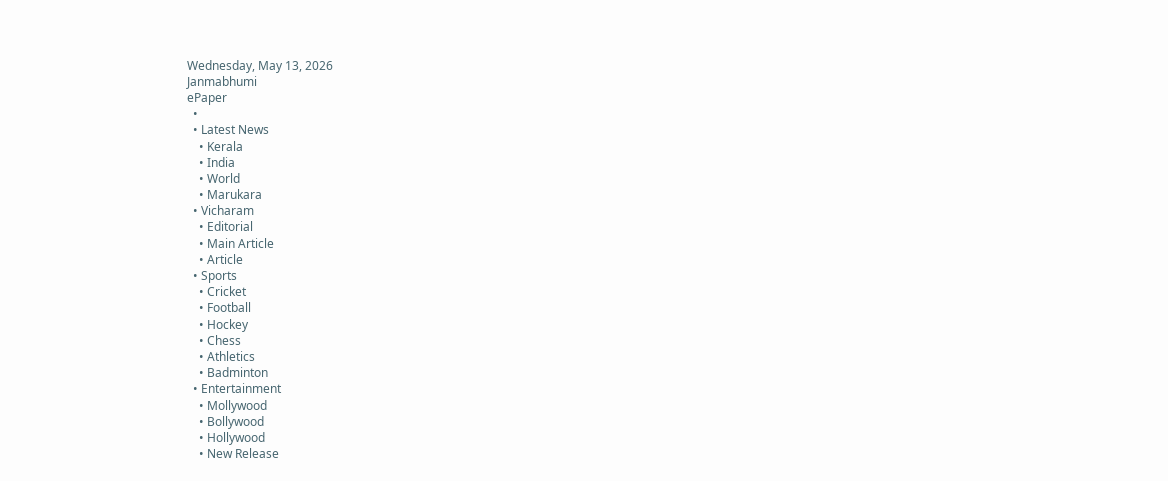Wednesday, May 13, 2026
Janmabhumi
ePaper
  •
  • Latest News
    • Kerala
    • India
    • World
    • Marukara
  • Vicharam
    • Editorial
    • Main Article
    • Article
  • Sports
    • Cricket
    • Football
    • Hockey
    • Chess
    • Athletics
    • Badminton
  • Entertainment
    • Mollywood
    • Bollywood
    • Hollywood
    • New Release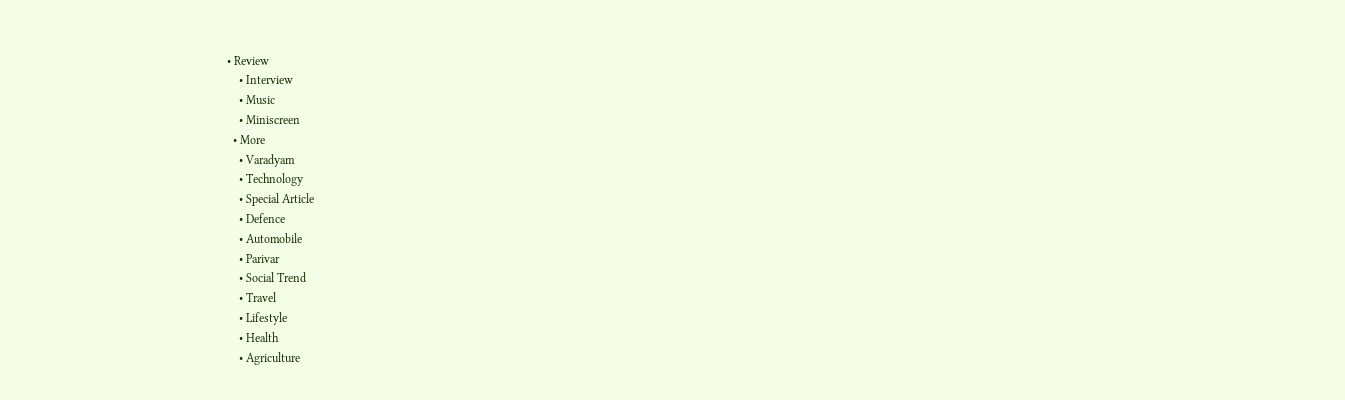• Review
    • Interview
    • Music
    • Miniscreen
  • More
    • Varadyam
    • Technology
    • Special Article
    • Defence
    • Automobile
    • Parivar
    • Social Trend
    • Travel
    • Lifestyle
    • Health
    • Agriculture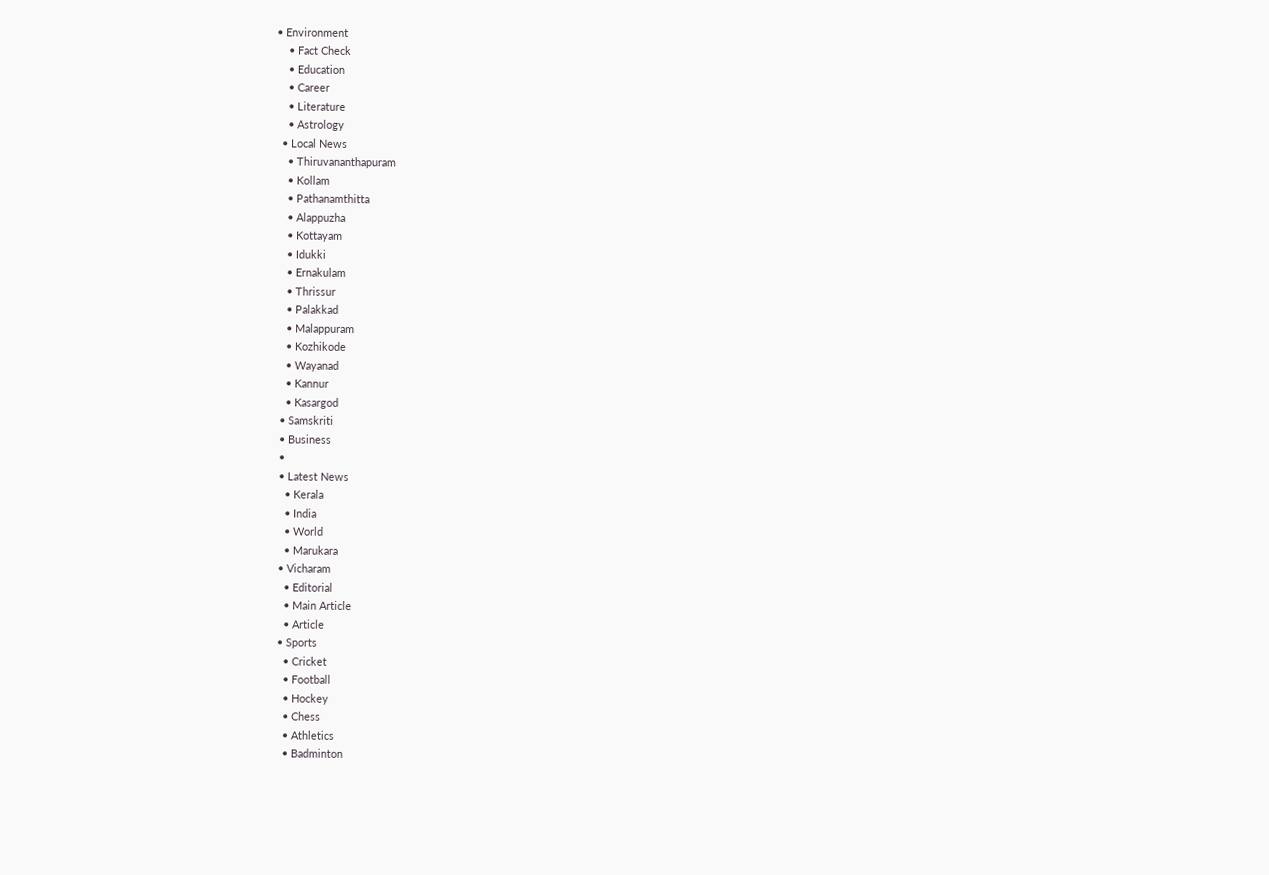• Environment
    • Fact Check
    • Education
    • Career
    • Literature
    • Astrology
  • Local News
    • Thiruvananthapuram
    • Kollam
    • Pathanamthitta
    • Alappuzha
    • Kottayam
    • Idukki
    • Ernakulam
    • Thrissur
    • Palakkad
    • Malappuram
    • Kozhikode
    • Wayanad
    • Kannur
    • Kasargod
  • Samskriti
  • Business
  •
  • Latest News
    • Kerala
    • India
    • World
    • Marukara
  • Vicharam
    • Editorial
    • Main Article
    • Article
  • Sports
    • Cricket
    • Football
    • Hockey
    • Chess
    • Athletics
    • Badminton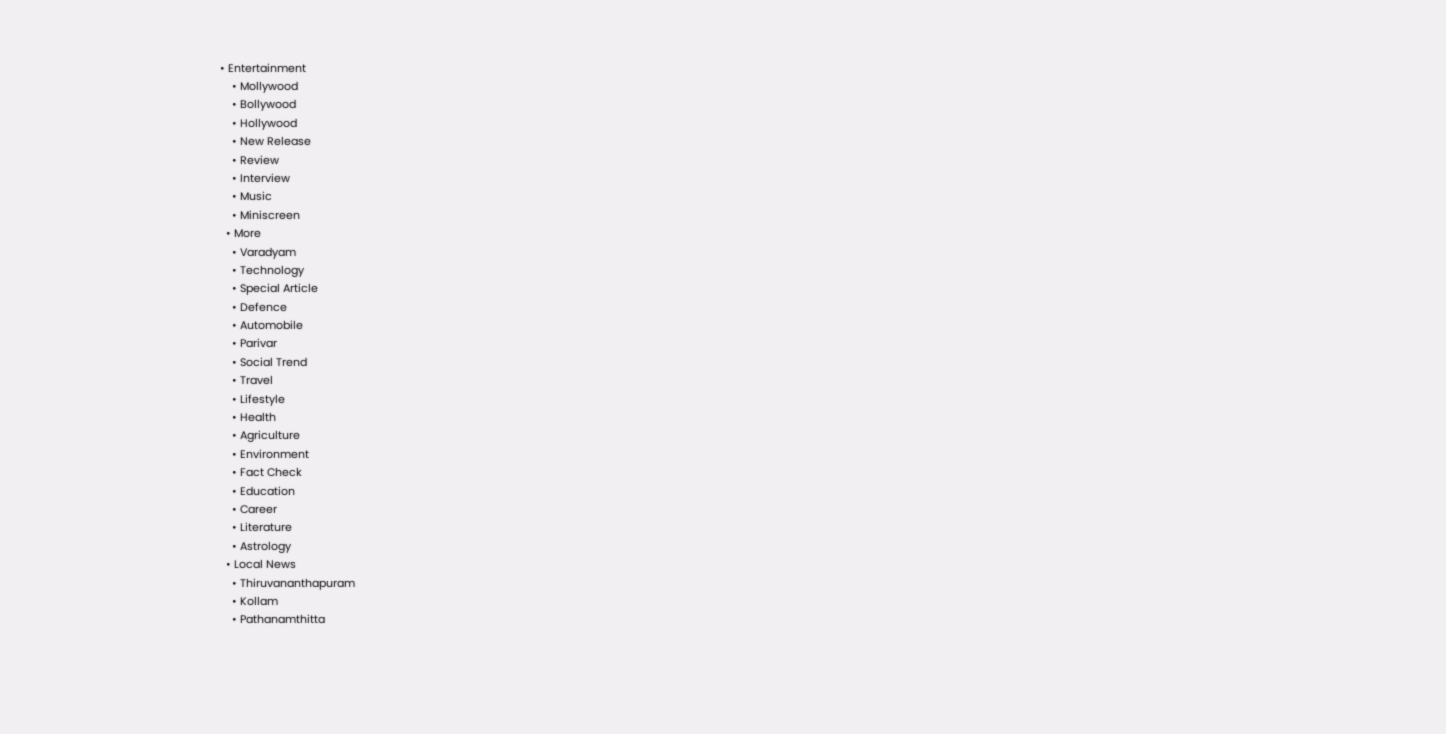• Entertainment
    • Mollywood
    • Bollywood
    • Hollywood
    • New Release
    • Review
    • Interview
    • Music
    • Miniscreen
  • More
    • Varadyam
    • Technology
    • Special Article
    • Defence
    • Automobile
    • Parivar
    • Social Trend
    • Travel
    • Lifestyle
    • Health
    • Agriculture
    • Environment
    • Fact Check
    • Education
    • Career
    • Literature
    • Astrology
  • Local News
    • Thiruvananthapuram
    • Kollam
    • Pathanamthitta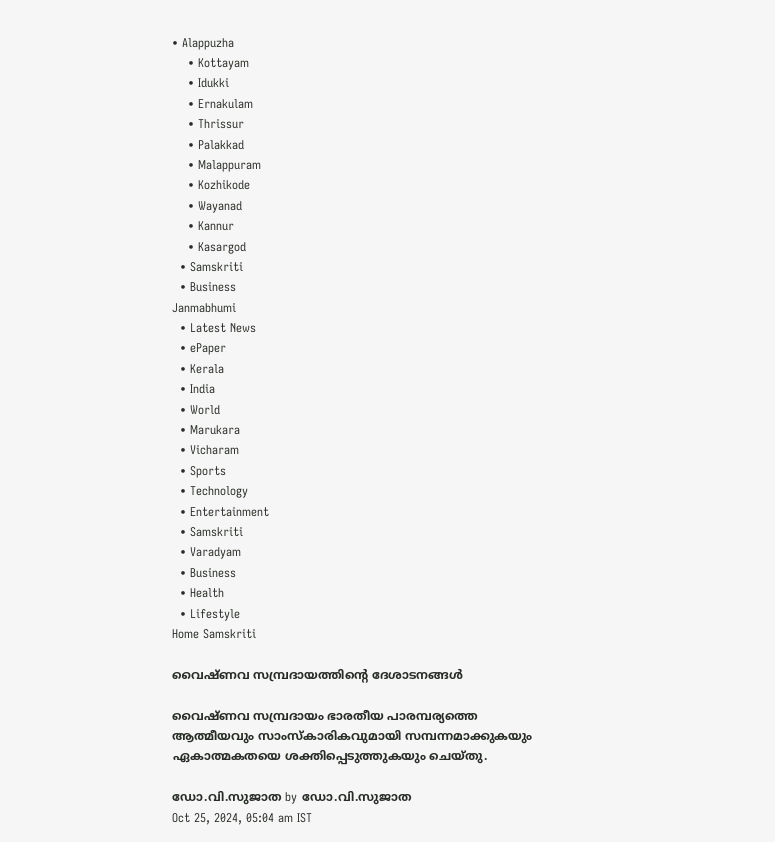• Alappuzha
    • Kottayam
    • Idukki
    • Ernakulam
    • Thrissur
    • Palakkad
    • Malappuram
    • Kozhikode
    • Wayanad
    • Kannur
    • Kasargod
  • Samskriti
  • Business
Janmabhumi
  • Latest News
  • ePaper
  • Kerala
  • India
  • World
  • Marukara
  • Vicharam
  • Sports
  • Technology
  • Entertainment
  • Samskriti
  • Varadyam
  • Business
  • Health
  • Lifestyle
Home Samskriti

വൈഷ്ണവ സമ്പ്രദായത്തിന്റെ ദേശാടനങ്ങള്‍

വൈഷ്ണവ സമ്പ്രദായം ഭാരതീയ പാരമ്പര്യത്തെ ആത്മീയവും സാംസ്‌കാരികവുമായി സമ്പന്നമാക്കുകയും ഏകാത്മകതയെ ശക്തിപ്പെടുത്തുകയും ചെയ്തു.

ഡോ.വി.സുജാത by ഡോ.വി.സുജാത
Oct 25, 2024, 05:04 am IST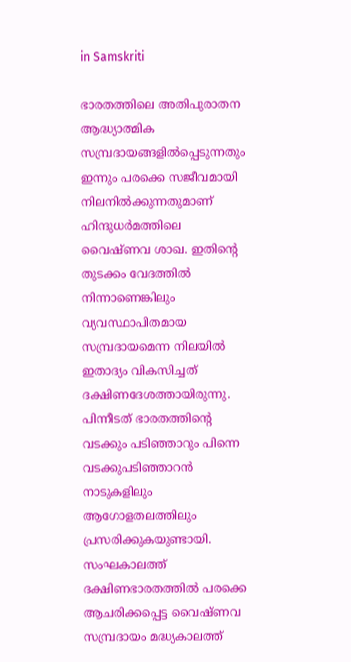in Samskriti

ഭാരതത്തിലെ അതിപുരാതന ആദ്ധ്യാത്മിക സമ്പ്രദായങ്ങളില്‍പ്പെടുന്നതും ഇന്നും പരക്കെ സജീവമായി നിലനില്‍ക്കുന്നതുമാണ് ഹിന്ദുധര്‍മത്തിലെ വൈഷ്ണവ ശാഖ. ഇതിന്റെ തുടക്കം വേദത്തില്‍ നിന്നാണെങ്കിലും വ്യവസ്ഥാപിതമായ സമ്പ്രദായമെന്ന നിലയില്‍ ഇതാദ്യം വികസിച്ചത് ദക്ഷിണദേശത്തായിരുന്നു. പിന്നീടത് ഭാരതത്തിന്റെ വടക്കും പടിഞ്ഞാറും പിന്നെ വടക്കുപടിഞ്ഞാറന്‍ നാടുകളിലും ആഗോളതലത്തിലും പ്രസരിക്കുകയുണ്ടായി. സംഘകാലത്ത് ദക്ഷിണഭാരതത്തില്‍ പരക്കെ ആചരിക്കപ്പെട്ട വൈഷ്ണവ സമ്പ്രദായം മദ്ധ്യകാലത്ത്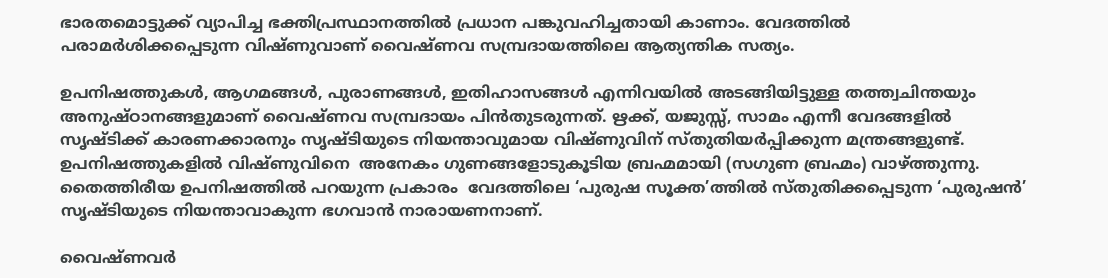ഭാരതമൊട്ടുക്ക് വ്യാപിച്ച ഭക്തിപ്രസ്ഥാനത്തില്‍ പ്രധാന പങ്കുവഹിച്ചതായി കാണാം. വേദത്തില്‍ പരാമര്‍ശിക്കപ്പെടുന്ന വിഷ്ണുവാണ് വൈഷ്ണവ സമ്പ്രദായത്തിലെ ആത്യന്തിക സത്യം.

ഉപനിഷത്തുകള്‍, ആഗമങ്ങള്‍, പുരാണങ്ങള്‍, ഇതിഹാസങ്ങള്‍ എന്നിവയില്‍ അടങ്ങിയിട്ടുള്ള തത്ത്വചിന്തയും അനുഷ്ഠാനങ്ങളുമാണ് വൈഷ്ണവ സമ്പ്രദായം പിന്‍തുടരുന്നത്. ഋക്ക്, യജുസ്സ്, സാമം എന്നീ വേദങ്ങളില്‍ സൃഷ്ടിക്ക് കാരണക്കാരനും സൃഷ്ടിയുടെ നിയന്താവുമായ വിഷ്ണുവിന് സ്തുതിയര്‍പ്പിക്കുന്ന മന്ത്രങ്ങളുണ്ട്. ഉപനിഷത്തുകളില്‍ വിഷ്ണുവിനെ  അനേകം ഗുണങ്ങളോടുകൂടിയ ബ്രഹ്മമായി (സഗുണ ബ്രഹ്മം) വാഴ്‌ത്തുന്നു. തൈത്തിരീയ ഉപനിഷത്തില്‍ പറയുന്ന പ്രകാരം  വേദത്തിലെ ‘പുരുഷ സൂക്ത’ത്തില്‍ സ്തുതിക്കപ്പെടുന്ന ‘പുരുഷന്‍’ സൃഷ്ടിയുടെ നിയന്താവാകുന്ന ഭഗവാന്‍ നാരായണനാണ്.

വൈഷ്ണവര്‍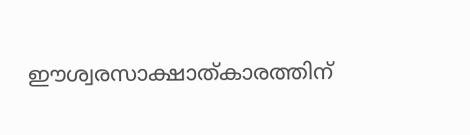ഈശ്വരസാക്ഷാത്കാരത്തിന്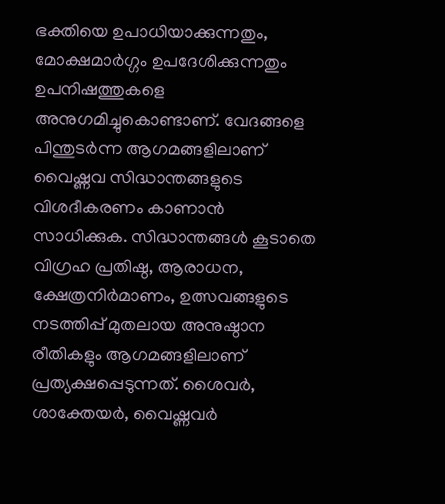ഭക്തിയെ ഉപാധിയാക്കുന്നതും, മോക്ഷമാര്‍ഗ്ഗം ഉപദേശിക്കുന്നതും ഉപനിഷത്തുകളെ അനുഗമിച്ചുകൊണ്ടാണ്. വേദങ്ങളെ പിന്തുടര്‍ന്ന ആഗമങ്ങളിലാണ് വൈഷ്ണവ സിദ്ധാന്തങ്ങളുടെ വിശദീകരണം കാണാന്‍ സാധിക്കുക. സിദ്ധാന്തങ്ങള്‍ കൂടാതെ വിഗ്രഹ പ്രതിഷ്ഠ, ആരാധന, ക്ഷേത്രനിര്‍മാണം, ഉത്സവങ്ങളുടെ നടത്തിപ്പ് മുതലായ അനുഷ്ഠാന രീതികളും ആഗമങ്ങളിലാണ് പ്രത്യക്ഷപ്പെടുന്നത്. ശൈവര്‍, ശാക്തേയര്‍, വൈഷ്ണവര്‍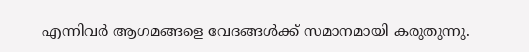എന്നിവര്‍ ആഗമങ്ങളെ വേദങ്ങള്‍ക്ക് സമാനമായി കരുതുന്നു.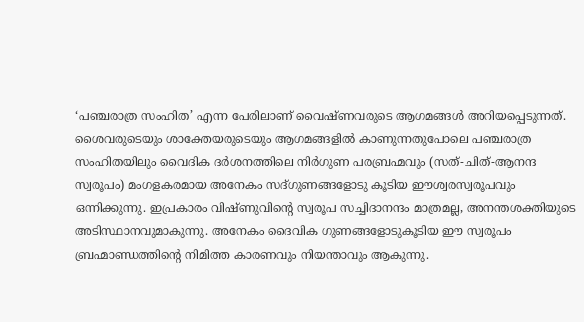‘പഞ്ചരാത്ര സംഹിത’ എന്ന പേരിലാണ് വൈഷ്ണവരുടെ ആഗമങ്ങള്‍ അറിയപ്പെടുന്നത്. ശൈവരുടെയും ശാക്തേയരുടെയും ആഗമങ്ങളില്‍ കാണുന്നതുപോലെ പഞ്ചരാത്ര സംഹിതയിലും വൈദിക ദര്‍ശനത്തിലെ നിര്‍ഗുണ പരബ്രഹ്മവും (സത്-ചിത്-ആനന്ദ സ്വരൂപം) മംഗളകരമായ അനേകം സദ്ഗുണങ്ങളോടു കൂടിയ ഈശ്വരസ്വരൂപവും ഒന്നിക്കുന്നു. ഇപ്രകാരം വിഷ്ണുവിന്റെ സ്വരൂപ സച്ചിദാനന്ദം മാത്രമല്ല, അനന്തശക്തിയുടെ അടിസ്ഥാനവുമാകുന്നു. അനേകം ദൈവിക ഗുണങ്ങളോടുകൂടിയ ഈ സ്വരൂപം ബ്രഹ്മാണ്ഡത്തിന്റെ നിമിത്ത കാരണവും നിയന്താവും ആകുന്നു.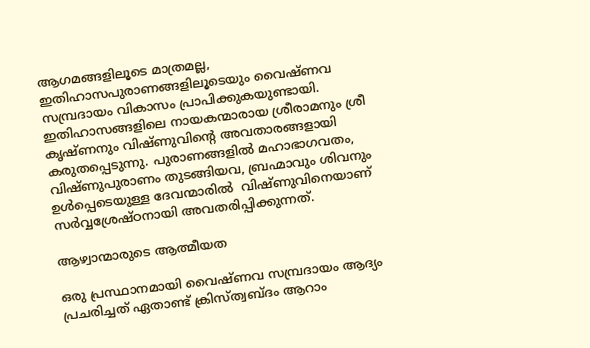ആഗമങ്ങളിലൂടെ മാത്രമല്ല, ഇതിഹാസപുരാണങ്ങളിലൂടെയും വൈഷ്ണവ സമ്പ്രദായം വികാസം പ്രാപിക്കുകയുണ്ടായി. ഇതിഹാസങ്ങളിലെ നായകന്മാരായ ശ്രീരാമനും ശ്രീ കൃഷ്ണനും വിഷ്ണുവിന്റെ അവതാരങ്ങളായി കരുതപ്പെടുന്നു. പുരാണങ്ങളില്‍ മഹാഭാഗവതം, വിഷ്ണുപുരാണം തുടങ്ങിയവ, ബ്രഹ്മാവും ശിവനും ഉള്‍പ്പെടെയുള്ള ദേവന്മാരില്‍  വിഷ്ണുവിനെയാണ് സര്‍വ്വശ്രേഷ്ഠനായി അവതരിപ്പിക്കുന്നത്.

ആഴ്വാന്മാരുടെ ആത്മീയത

ഒരു പ്രസ്ഥാനമായി വൈഷ്ണവ സമ്പ്രദായം ആദ്യം പ്രചരിച്ചത് ഏതാണ്ട് ക്രിസ്ത്വബ്ദം ആറാം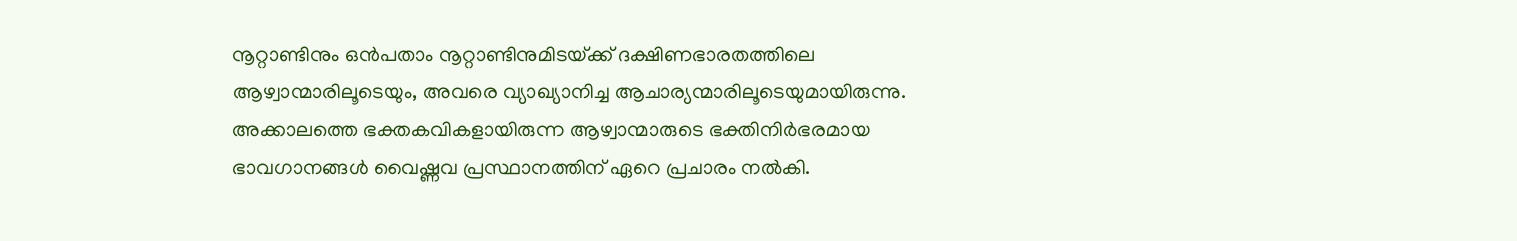നൂറ്റാണ്ടിനും ഒന്‍പതാം നൂറ്റാണ്ടിനുമിടയ്‌ക്ക് ദക്ഷിണഭാരതത്തിലെ ആഴ്വാന്മാരിലൂടെയും, അവരെ വ്യാഖ്യാനിച്ച ആചാര്യന്മാരിലൂടെയുമായിരുന്നു. അക്കാലത്തെ ഭക്തകവികളായിരുന്ന ആഴ്വാന്മാരുടെ ഭക്തിനിര്‍ഭരമായ ഭാവഗാനങ്ങള്‍ വൈഷ്ണവ പ്രസ്ഥാനത്തിന് ഏറെ പ്രചാരം നല്‍കി.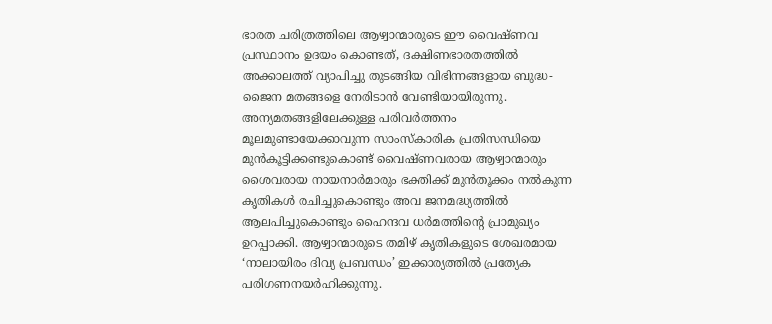ഭാരത ചരിത്രത്തിലെ ആഴ്വാന്മാരുടെ ഈ വൈഷ്ണവ പ്രസ്ഥാനം ഉദയം കൊണ്ടത്, ദക്ഷിണഭാരതത്തില്‍ അക്കാലത്ത് വ്യാപിച്ചു തുടങ്ങിയ വിഭിന്നങ്ങളായ ബുദ്ധ-ജൈന മതങ്ങളെ നേരിടാന്‍ വേണ്ടിയായിരുന്നു. അന്യമതങ്ങളിലേക്കുള്ള പരിവര്‍ത്തനം മൂലമുണ്ടായേക്കാവുന്ന സാംസ്‌കാരിക പ്രതിസന്ധിയെ മുന്‍കൂട്ടിക്കണ്ടുകൊണ്ട് വൈഷ്ണവരായ ആഴ്വാന്മാരും ശൈവരായ നായനാര്‍മാരും ഭക്തിക്ക് മുന്‍തൂക്കം നല്‍കുന്ന കൃതികള്‍ രചിച്ചുകൊണ്ടും അവ ജനമദ്ധ്യത്തില്‍ ആലപിച്ചുകൊണ്ടും ഹൈന്ദവ ധര്‍മത്തിന്റെ പ്രാമുഖ്യം ഉറപ്പാക്കി. ആഴ്വാന്മാരുടെ തമിഴ് കൃതികളുടെ ശേഖരമായ ‘നാലായിരം ദിവ്യ പ്രബന്ധം’ ഇക്കാര്യത്തില്‍ പ്രത്യേക പരിഗണനയര്‍ഹിക്കുന്നു.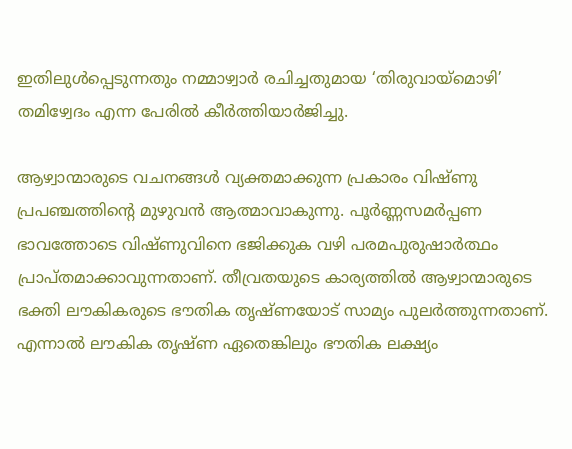ഇതിലുള്‍പ്പെടുന്നതും നമ്മാഴ്വാര്‍ രചിച്ചതുമായ ‘തിരുവായ്‌മൊഴി’ തമിഴ്വേദം എന്ന പേരില്‍ കീര്‍ത്തിയാര്‍ജിച്ചു.

ആഴ്വാന്മാരുടെ വചനങ്ങള്‍ വ്യക്തമാക്കുന്ന പ്രകാരം വിഷ്ണു പ്രപഞ്ചത്തിന്റെ മുഴുവന്‍ ആത്മാവാകുന്നു. പൂര്‍ണ്ണസമര്‍പ്പണ ഭാവത്തോടെ വിഷ്ണുവിനെ ഭജിക്കുക വഴി പരമപുരുഷാര്‍ത്ഥം പ്രാപ്തമാക്കാവുന്നതാണ്. തീവ്രതയുടെ കാര്യത്തില്‍ ആഴ്വാന്മാരുടെ ഭക്തി ലൗകികരുടെ ഭൗതിക തൃഷ്ണയോട് സാമ്യം പുലര്‍ത്തുന്നതാണ്. എന്നാല്‍ ലൗകിക തൃഷ്ണ ഏതെങ്കിലും ഭൗതിക ലക്ഷ്യം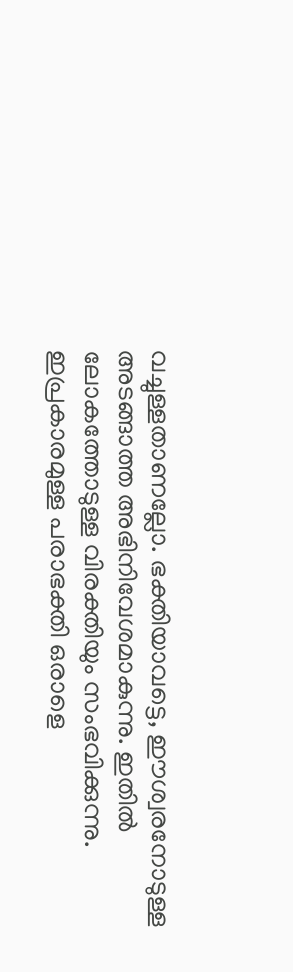വച്ചുള്ളതാണല്ലോ. ഭക്തിയാവട്ടെ, ഈശ്വരനോടുള്ള അടങ്ങാത്ത അഭിനിവേശമാകുന്നു. ഇതില്‍ ലോകത്തോടുള്ള വിരക്തിയും സംഭവിക്കുന്നു. ഇപ്രകാരമുള്ള പരാഭക്തി ഒരാളെ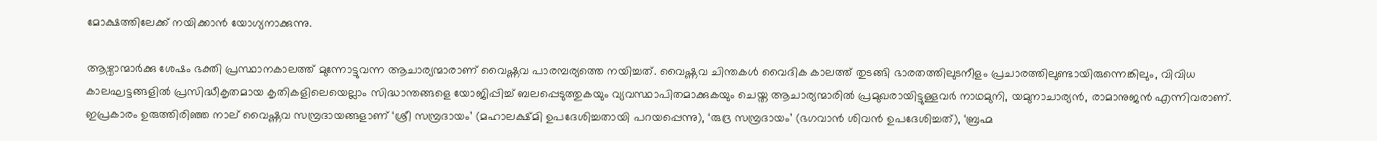മോക്ഷത്തിലേക്ക് നയിക്കാന്‍ യോഗ്യനാക്കുന്നു.

ആഴ്വാന്മാര്‍ക്കു ശേഷം ഭക്തി പ്രസ്ഥാനകാലത്ത് മുന്നോട്ടുവന്ന ആചാര്യന്മാരാണ് വൈഷ്ണവ പാരമ്പര്യത്തെ നയിച്ചത്. വൈഷ്ണവ ചിന്തകള്‍ വൈദിക കാലത്ത് തുടങ്ങി ഭാരതത്തിലുടനീളം പ്രചാരത്തിലുണ്ടായിരുന്നെങ്കിലും, വിവിധ കാലഘട്ടങ്ങളില്‍ പ്രസിദ്ധീകൃതമായ കൃതികളിലെയെല്ലാം സിദ്ധാന്തങ്ങളെ യോജിപ്പിച്ച് ബലപ്പെടുത്തുകയും വ്യവസ്ഥാപിതമാക്കുകയും ചെയ്ത ആചാര്യന്മാരില്‍ പ്രമുഖരായിട്ടുള്ളവര്‍ നാഥമുനി, യമുനാചാര്യന്‍, രാമാനുജന്‍ എന്നിവരാണ്. ഇപ്രകാരം ഉരുത്തിരിഞ്ഞ നാല് വൈഷ്ണവ സമ്പ്രദായങ്ങളാണ് ‘ശ്രീ സമ്പ്രദായം’ (മഹാലക്ഷ്മി ഉപദേശിച്ചതായി പറയപ്പെന്നു), ‘രുദ്ര സമ്പ്രദായം’ (ഭഗവാന്‍ ശിവന്‍ ഉപദേശിച്ചത്), ‘ബ്രഹ്മ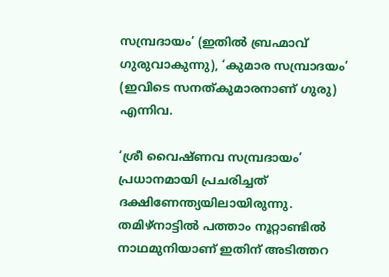സമ്പ്രദായം’ (ഇതില്‍ ബ്രഹ്മാവ് ഗുരുവാകുന്നു), ‘കുമാര സമ്പ്രാദയം’ (ഇവിടെ സനത്കുമാരനാണ് ഗുരു) എന്നിവ.

‘ശ്രീ വൈഷ്ണവ സമ്പ്രദായം’ പ്രധാനമായി പ്രചരിച്ചത് ദക്ഷിണേന്ത്യയിലായിരുന്നു. തമിഴ്നാട്ടില്‍ പത്താം നൂറ്റാണ്ടില്‍ നാഥമുനിയാണ് ഇതിന് അടിത്തറ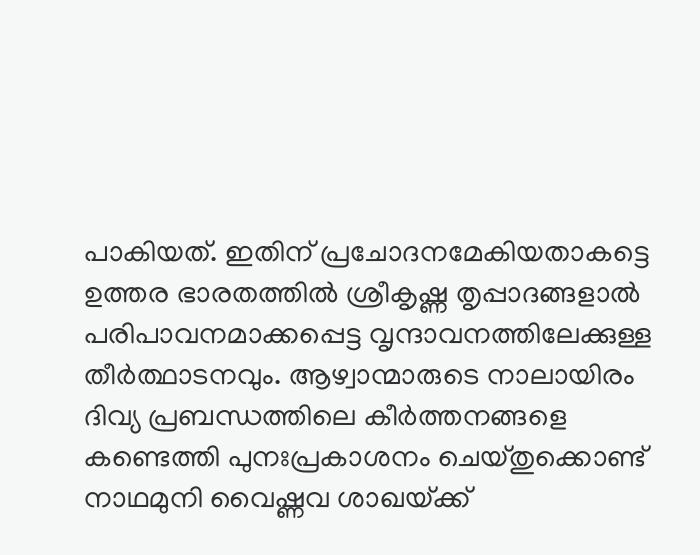പാകിയത്. ഇതിന് പ്രചോദനമേകിയതാകട്ടെ ഉത്തര ഭാരതത്തില്‍ ശ്രീകൃഷ്ണ തൃപ്പാദങ്ങളാല്‍ പരിപാവനമാക്കപ്പെട്ട വൃന്ദാവനത്തിലേക്കുള്ള തീര്‍ത്ഥാടനവും. ആഴ്വാന്മാരുടെ നാലായിരം ദിവ്യ പ്രബന്ധത്തിലെ കീര്‍ത്തനങ്ങളെ കണ്ടെത്തി പുനഃപ്രകാശനം ചെയ്തുക്കൊണ്ട് നാഥമുനി വൈഷ്ണവ ശാഖയ്‌ക്ക്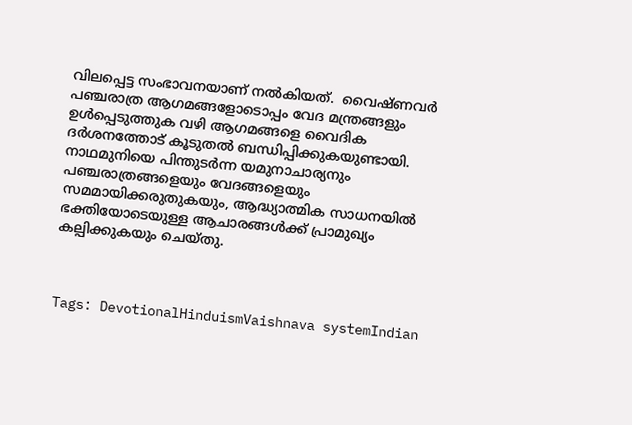വിലപ്പെട്ട സംഭാവനയാണ് നല്‍കിയത്.  വൈഷ്ണവര്‍ പഞ്ചരാത്ര ആഗമങ്ങളോടൊപ്പം വേദ മന്ത്രങ്ങളും ഉള്‍പ്പെടുത്തുക വഴി ആഗമങ്ങളെ വൈദിക ദര്‍ശനത്തോട് കൂടുതല്‍ ബന്ധിപ്പിക്കുകയുണ്ടായി. നാഥമുനിയെ പിന്തുടര്‍ന്ന യമുനാചാര്യനും പഞ്ചരാത്രങ്ങളെയും വേദങ്ങളെയും സമമായിക്കരുതുകയും, ആദ്ധ്യാത്മിക സാധനയില്‍  ഭക്തിയോടെയുള്ള ആചാരങ്ങള്‍ക്ക് പ്രാമുഖ്യം കല്പിക്കുകയും ചെയ്തു.



Tags: DevotionalHinduismVaishnava systemIndian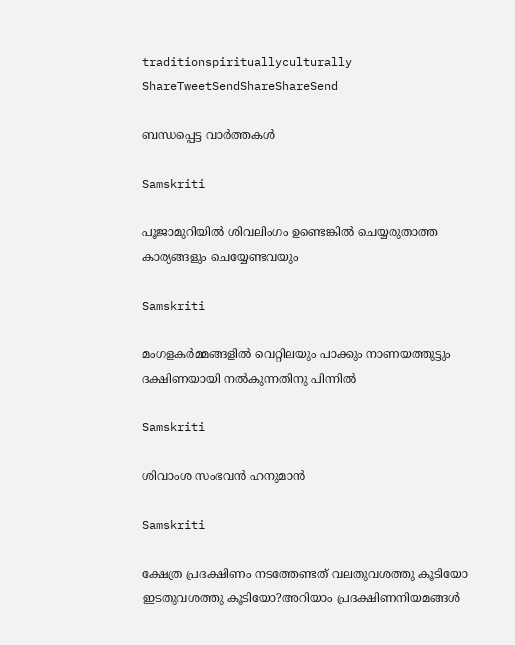traditionspirituallyculturally
ShareTweetSendShareShareSend

ബന്ധപ്പെട്ട വാര്‍ത്തകള്‍

Samskriti

പൂജാമുറിയില്‍ ശിവലിംഗം ഉണ്ടെങ്കില്‍ ചെയ്യരുതാത്ത കാര്യങ്ങളും ചെയ്യേണ്ടവയും

Samskriti

മംഗളകർമ്മങ്ങളില്‍ വെറ്റിലയും പാക്കും നാണയത്തുട്ടും ദക്ഷിണയായി നല്‍കുന്നതിനു പിന്നില്‍

Samskriti

ശിവാംശ സംഭവന്‍ ഹനുമാന്‍

Samskriti

ക്ഷേത്ര പ്രദക്ഷിണം നടത്തേണ്ടത് വലതുവശത്തു കൂടിയോ ഇടതുവശത്തു കൂടിയോ?അറിയാം പ്രദക്ഷിണനിയമങ്ങള്‍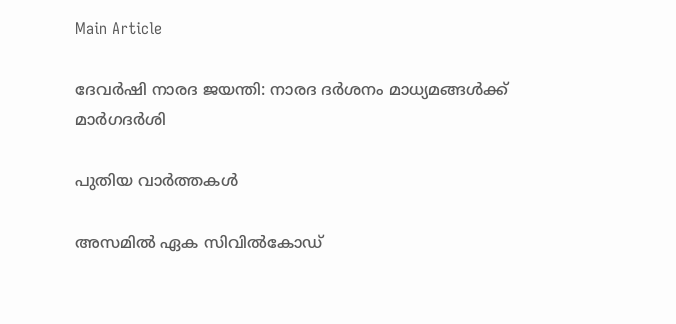Main Article

ദേവര്‍ഷി നാരദ ജയന്തി: നാരദ ദര്‍ശനം മാധ്യമങ്ങള്‍ക്ക് മാര്‍ഗദര്‍ശി

പുതിയ വാര്‍ത്തകള്‍

അസമില്‍ ഏക സിവില്‍കോഡ്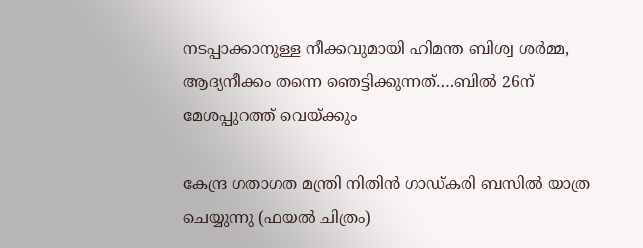നടപ്പാക്കാനുള്ള നീക്കവുമായി ഹിമന്ത ബിശ്വ ശര്‍മ്മ, ആദ്യനീക്കം തന്നെ ഞെട്ടിക്കുന്നത്….ബില്‍ 26ന് മേശപ്പുറത്ത് വെയ്‌ക്കും

കേന്ദ്ര ഗതാഗത മന്ത്രി നിതിന്‍ ഗാഡ്കരി ബസില്‍ യാത്ര ചെയ്യുന്നു (ഫയല്‍ ചിത്രം)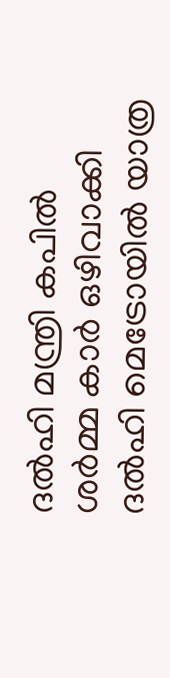ദല്‍ഹി മന്ത്രി കപില്‍ ശര്‍മ്മ കാര്‍ ഒഴിവാക്കി ദല്‍ഹി മെട്രോയില്‍ യാത്ര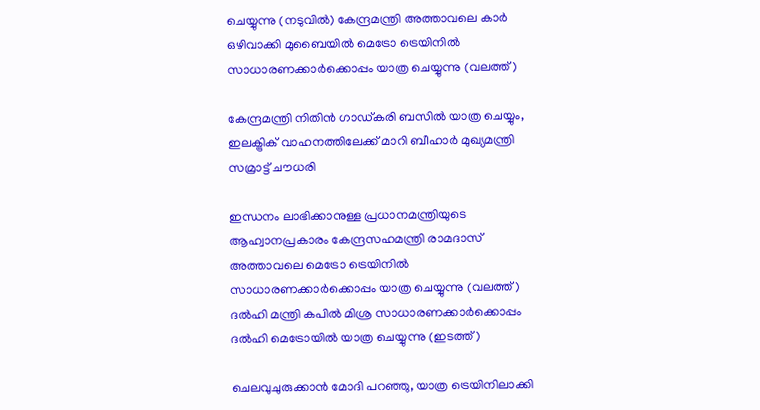ചെയ്യുന്നു (നടുവില്‍) കേന്ദ്രമന്ത്രി അത്താവലെ കാര്‍ ഒഴിവാക്കി മുബൈയില്‍ മെട്രോ ട്രെയിനില്‍ സാധാരണക്കാര്‍ക്കൊപ്പം യാത്ര ചെയ്യുന്നു (വലത്ത്)

കേന്ദ്രമന്ത്രി നിതിന്‍ ഗാഡ്കരി ബസില്‍ യാത്ര ചെയ്യും, ഇലക്ട്രിക് വാഹനത്തിലേക്ക് മാറി ബീഹാര്‍ മുഖ്യമന്ത്രി സമ്രാട്ട് ചൗധരി

ഇന്ധനം ലാഭിക്കാനുള്ള പ്രധാനമന്ത്രിയുടെ ആഹ്വാനപ്രകാരം കേന്ദ്രസഹമന്ത്രി രാമദാസ് അത്താവലെ മെട്രോ ട്രെയിനില്‍ സാധാരണക്കാര്‍ക്കൊപ്പം യാത്ര ചെയ്യുന്നു (വലത്ത്) ദല്‍ഹി മന്ത്രി കപില്‍ മിശ്ര സാധാരണക്കാര്‍ക്കൊപ്പം ദല്‍ഹി മെട്രോയില്‍ യാത്ര ചെയ്യുന്നു (ഇടത്ത്)

ചെലവുചുരുക്കാന്‍ മോദി പറഞ്ഞു, യാത്ര ട്രെയിനിലാക്കി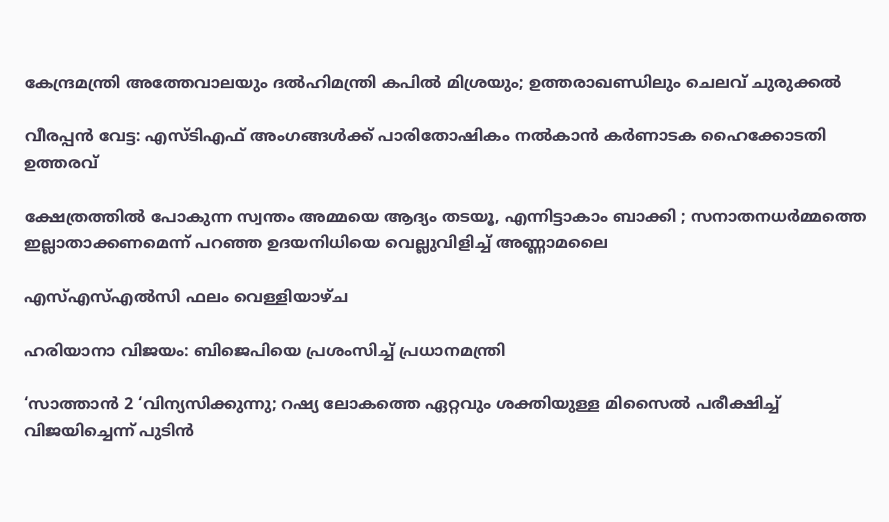കേന്ദ്രമന്ത്രി അത്തേവാലയും ദല്‍ഹിമന്ത്രി കപില്‍ മിശ്രയും; ഉത്തരാഖണ്ഡിലും ചെലവ് ചുരുക്കല്‍

വീരപ്പൻ വേട്ട: എസ്ടിഎഫ് അംഗങ്ങൾക്ക് പാരിതോഷികം നൽകാൻ കർണാടക ഹൈക്കോടതി ഉത്തരവ്

ക്ഷേത്രത്തിൽ പോകുന്ന സ്വന്തം അമ്മയെ ആദ്യം തടയൂ, എന്നിട്ടാകാം ബാക്കി ; സനാതനധർമ്മത്തെ ഇല്ലാതാക്കണമെന്ന് പറഞ്ഞ ഉദയനിധിയെ വെല്ലുവിളിച്ച് അണ്ണാമലൈ

എസ്എസ്എൽസി ഫലം വെള്ളിയാഴ്ച

ഹരിയാനാ വിജയം: ബിജെപിയെ പ്രശംസിച്ച് പ്രധാനമന്ത്രി

‘സാത്താൻ 2 ‘വിന്യസിക്കുന്നു; റഷ്യ ലോകത്തെ ഏറ്റവും ശക്തിയുള്ള മിസൈൽ പരീക്ഷിച്ച് വിജയിച്ചെന്ന് പുടിൻ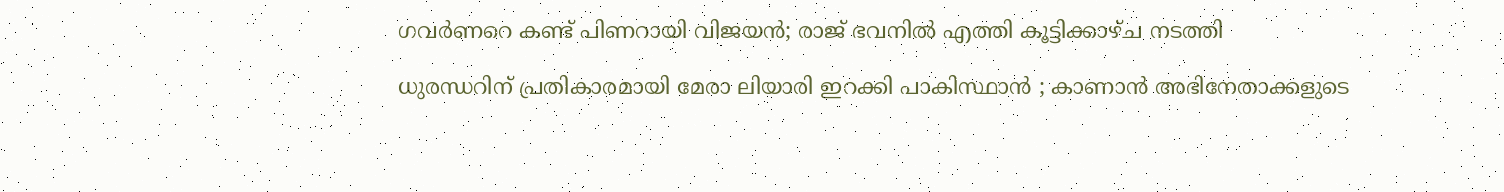ഗവര്‍ണറെ കണ്ട് പിണറായി വിജയൻ; രാജ് ഭവനില്‍ എത്തി കൂട്ടിക്കാഴ്ച നടത്തി

ധുരന്ധറിന് പ്രതികാരമായി മേരാ ലിയാരി ഇറക്കി പാകിസ്ഥാൻ ; കാണാൻ അഭിനേതാക്കളുടെ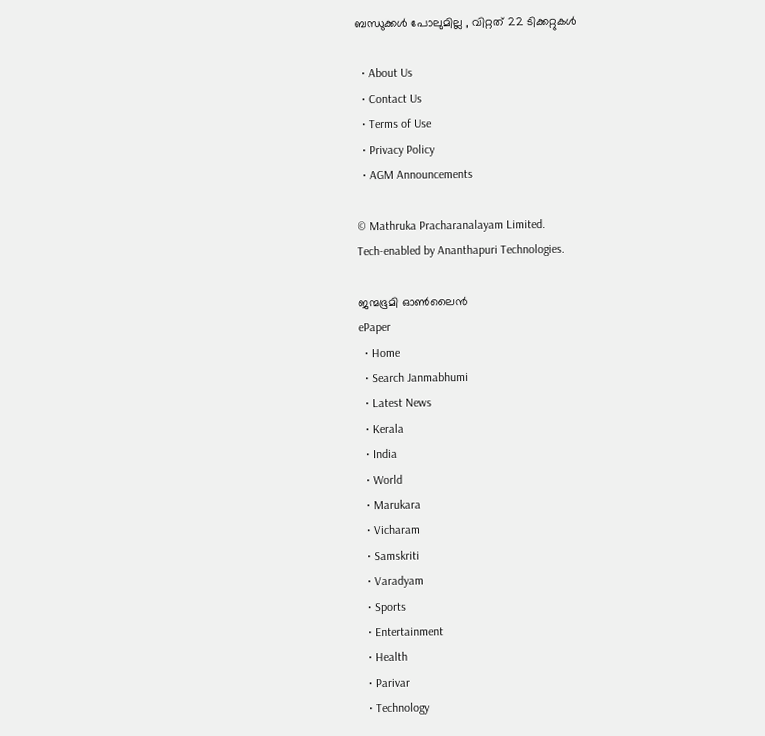ബന്ധുക്കൾ പോലുമില്ല , വിറ്റത് 22 ടിക്കറ്റുകൾ

  • About Us
  • Contact Us
  • Terms of Use
  • Privacy Policy
  • AGM Announcements

© Mathruka Pracharanalayam Limited.
Tech-enabled by Ananthapuri Technologies.

ജന്മഭൂമി ഓണ്‍ലൈന്‍
ePaper
  • Home
  • Search Janmabhumi
  • Latest News
  • Kerala
  • India
  • World
  • Marukara
  • Vicharam
  • Samskriti
  • Varadyam
  • Sports
  • Entertainment
  • Health
  • Parivar
  • Technology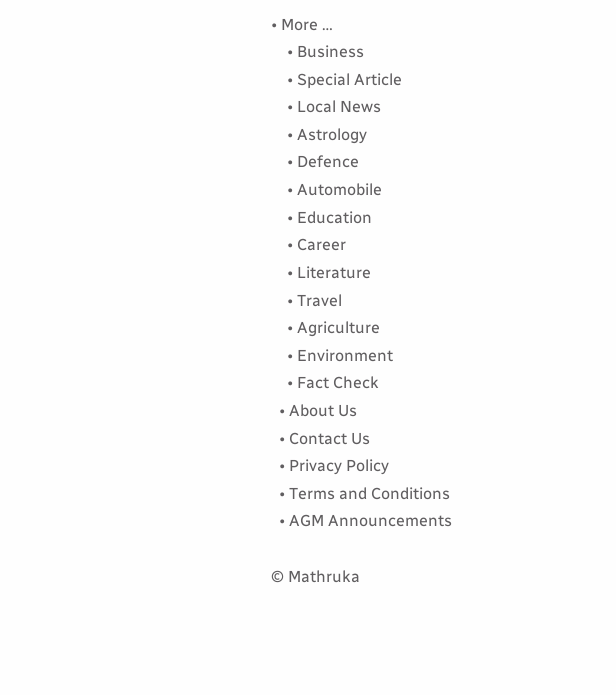• More …
    • Business
    • Special Article
    • Local News
    • Astrology
    • Defence
    • Automobile
    • Education
    • Career
    • Literature
    • Travel
    • Agriculture
    • Environment
    • Fact Check
  • About Us
  • Contact Us
  • Privacy Policy
  • Terms and Conditions
  • AGM Announcements

© Mathruka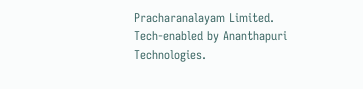Pracharanalayam Limited.
Tech-enabled by Ananthapuri Technologies.